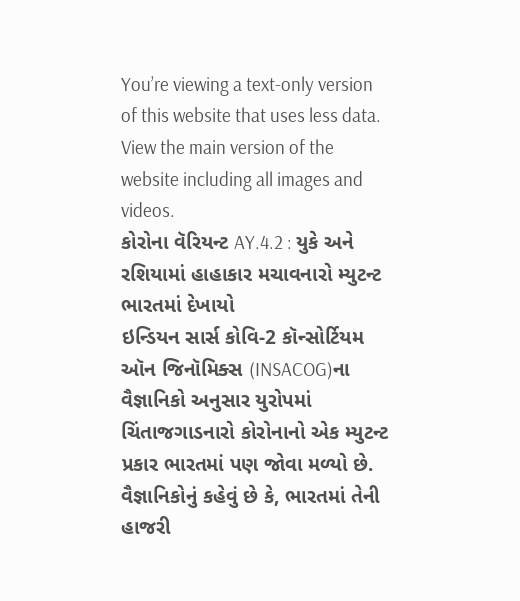You’re viewing a text-only version of this website that uses less data. View the main version of the website including all images and videos.
કોરોના વૅરિયન્ટ AY.4.2 : યુકે અને રશિયામાં હાહાકાર મચાવનારો મ્યુટન્ટ ભારતમાં દેખાયો
ઇન્ડિયન સાર્સ કોવિ-2 કૉન્સોર્ટિયમ ઑન જિનૉમિક્સ (INSACOG)ના વૈજ્ઞાનિકો અનુસાર યુરોપમાં ચિંતાજગાડનારો કોરોનાનો એક મ્યુટન્ટ પ્રકાર ભારતમાં પણ જોવા મળ્યો છે.
વૈજ્ઞાનિકોનું કહેવું છે કે, ભારતમાં તેની હાજરી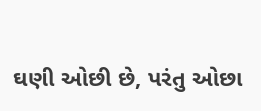ઘણી ઓછી છે, પરંતુ ઓછા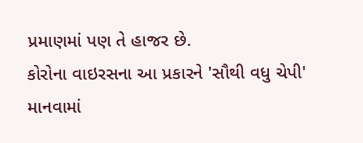પ્રમાણમાં પણ તે હાજર છે.
કોરોના વાઇરસના આ પ્રકારને 'સૌથી વધુ ચેપી' માનવામાં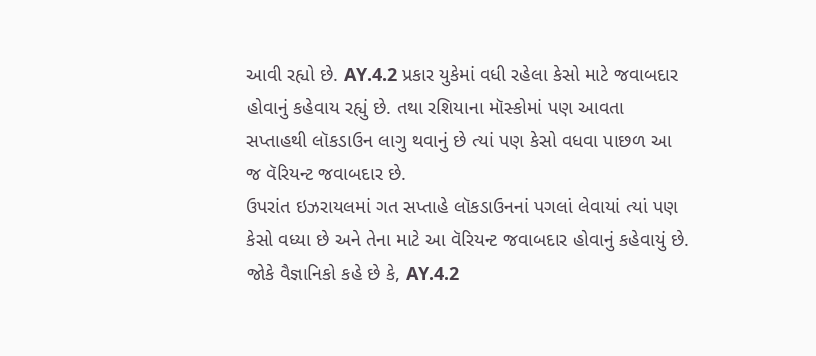આવી રહ્યો છે. AY.4.2 પ્રકાર યુકેમાં વધી રહેલા કેસો માટે જવાબદાર હોવાનું કહેવાય રહ્યું છે. તથા રશિયાના મૉસ્કોમાં પણ આવતા સપ્તાહથી લૉકડાઉન લાગુ થવાનું છે ત્યાં પણ કેસો વધવા પાછળ આ જ વૅરિયન્ટ જવાબદાર છે.
ઉપરાંત ઇઝરાયલમાં ગત સપ્તાહે લૉકડાઉનનાં પગલાં લેવાયાં ત્યાં પણ કેસો વધ્યા છે અને તેના માટે આ વૅરિયન્ટ જવાબદાર હોવાનું કહેવાયું છે.
જોકે વૈજ્ઞાનિકો કહે છે કે, AY.4.2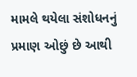મામલે થયેલા સંશોધનનું પ્રમાણ ઓછું છે આથી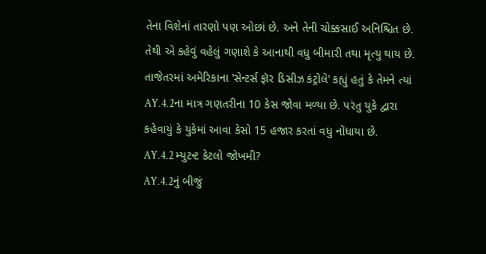તેના વિશેનાં તારણો પણ ઓછાં છે. અને તેની ચોક્કસાઈ અનિશ્ચિત છે. તેથી એ કહેવું વહેલું ગણાશે કે આનાથી વધુ બીમારી તથા મૃત્યુ થાય છે.
તાજેતરમાં અમેરિકાના 'સેન્ટર્સ ફૉર ડિસીઝ કંટ્રોલે' કહ્યું હતું કે તેમને ત્યાં AY.4.2ના માત્ર ગણતરીના 10 કેસ જોવા મળ્યા છે. પરંતુ યુકે દ્વારા કહેવાયું કે યુકેમાં આવા કેસો 15 હજાર કરતાં વધુ નોંધાયા છે.
AY.4.2 મ્યુટન્ટ કેટલો જોખમી?
AY.4.2નું બીજું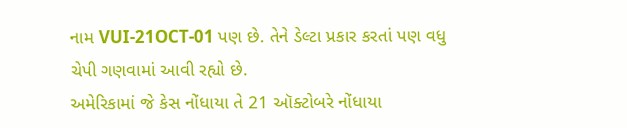નામ VUI-21OCT-01 પણ છે. તેને ડેલ્ટા પ્રકાર કરતાં પણ વધુ ચેપી ગણવામાં આવી રહ્યો છે.
અમેરિકામાં જે કેસ નોંધાયા તે 21 ઑક્ટોબરે નોંધાયા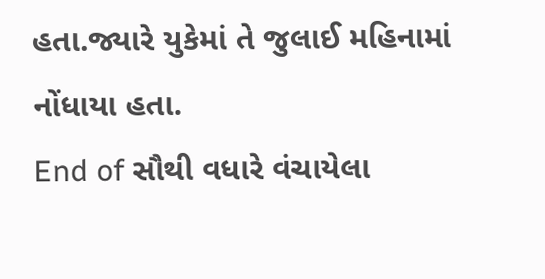હતા.જ્યારે યુકેમાં તે જુલાઈ મહિનામાં નોંધાયા હતા.
End of સૌથી વધારે વંચાયેલા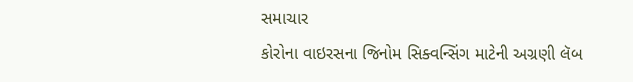સમાચાર
કોરોના વાઇરસના જિનોમ સિક્વન્સિંગ માટેની અગ્રણી લૅબ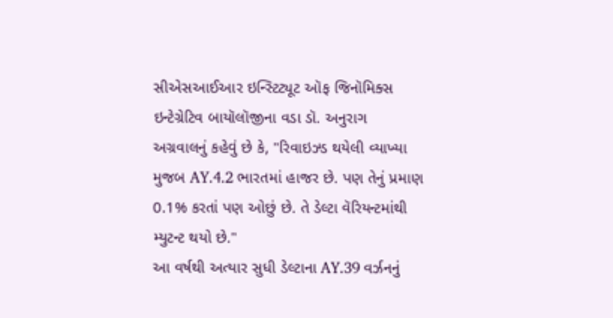સીએસઆઈઆર ઇન્સ્ટિટ્યૂટ ઑફ જિનૉમિક્સ ઇન્ટેગ્રેટિવ બાયૉલૉજીના વડા ડૉ. અનુરાગ અગ્રવાલનું કહેવું છે કે, "રિવાઇઝ્ડ થયેલી વ્યાખ્યા મુજબ AY.4.2 ભારતમાં હાજર છે. પણ તેનું પ્રમાણ 0.1% કરતાં પણ ઓછું છે. તે ડેલ્ટા વૅરિયન્ટમાંથી મ્યુટન્ટ થયો છે."
આ વર્ષથી અત્યાર સુધી ડેલ્ટાના AY.39 વર્ઝનનું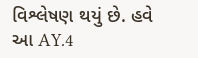વિશ્લેષણ થયું છે. હવે આ AY.4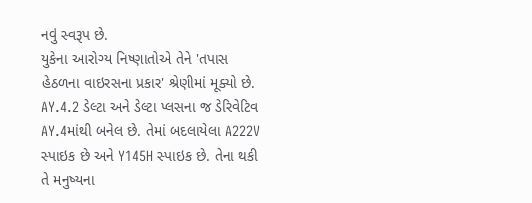નવું સ્વરૂપ છે.
યુકેના આરોગ્ય નિષ્ણાતોએ તેને 'તપાસ હેઠળના વાઇરસના પ્રકાર' શ્રેણીમાં મૂક્યો છે.
AY.4.2 ડેલ્ટા અને ડેલ્ટા પ્લસના જ ડેરિવેટિવ AY.4માંથી બનેલ છે. તેમાં બદલાયેલા A222V સ્પાઇક છે અને Y145H સ્પાઇક છે. તેના થકી તે મનુષ્યના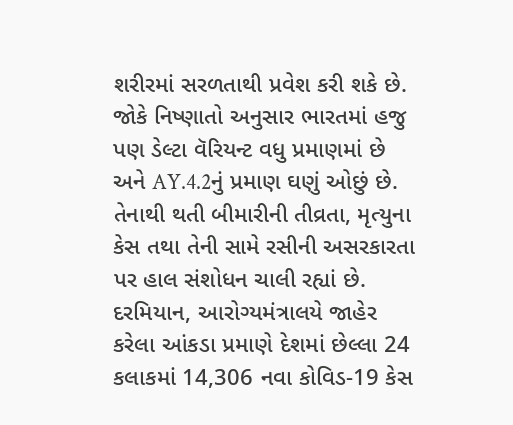શરીરમાં સરળતાથી પ્રવેશ કરી શકે છે.
જોકે નિષ્ણાતો અનુસાર ભારતમાં હજુ પણ ડેલ્ટા વૅરિયન્ટ વધુ પ્રમાણમાં છે અને AY.4.2નું પ્રમાણ ઘણું ઓછું છે.
તેનાથી થતી બીમારીની તીવ્રતા, મૃત્યુના કેસ તથા તેની સામે રસીની અસરકારતા પર હાલ સંશોધન ચાલી રહ્યાં છે.
દરમિયાન, આરોગ્યમંત્રાલયે જાહેર કરેલા આંકડા પ્રમાણે દેશમાં છેલ્લા 24 કલાકમાં 14,306 નવા કોવિડ-19 કેસ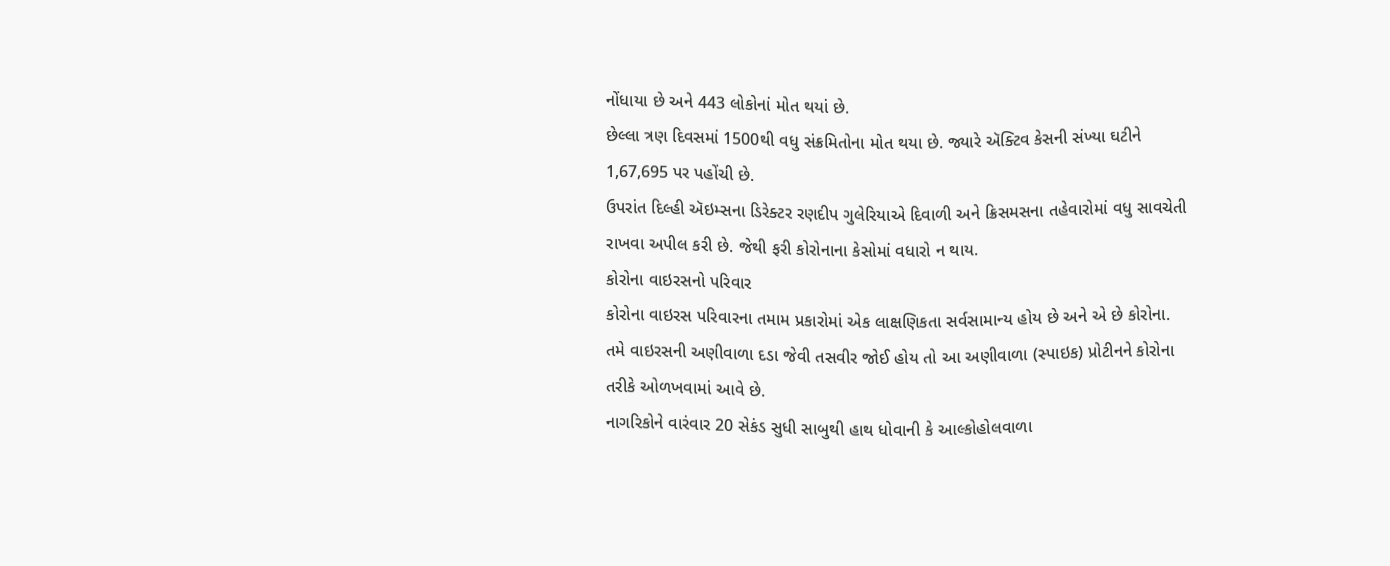નોંધાયા છે અને 443 લોકોનાં મોત થયાં છે.
છેલ્લા ત્રણ દિવસમાં 1500થી વધુ સંક્રમિતોના મોત થયા છે. જ્યારે ઍક્ટિવ કેસની સંખ્યા ઘટીને 1,67,695 પર પહોંચી છે.
ઉપરાંત દિલ્હી ઍઇમ્સના ડિરેક્ટર રણદીપ ગુલેરિયાએ દિવાળી અને ક્રિસમસના તહેવારોમાં વધુ સાવચેતી રાખવા અપીલ કરી છે. જેથી ફરી કોરોનાના કેસોમાં વધારો ન થાય.
કોરોના વાઇરસનો પરિવાર
કોરોના વાઇરસ પરિવારના તમામ પ્રકારોમાં એક લાક્ષણિકતા સર્વસામાન્ય હોય છે અને એ છે કોરોના.
તમે વાઇરસની અણીવાળા દડા જેવી તસવીર જોઈ હોય તો આ અણીવાળા (સ્પાઇક) પ્રોટીનને કોરોના તરીકે ઓળખવામાં આવે છે.
નાગરિકોને વારંવાર 20 સેકંડ સુધી સાબુથી હાથ ધોવાની કે આલ્કોહોલવાળા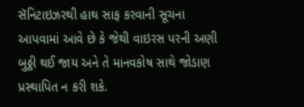સૅનિટાઇઝરથી હાથ સાફ કરવાની સૂચના આપવામાં આવે છે કે જેથી વાઇરસ પરની અણી બુઠ્ઠી થઈ જાય અને તે માનવકોષ સાથે જોડાણ પ્રસ્થાપિત ન કરી શકે.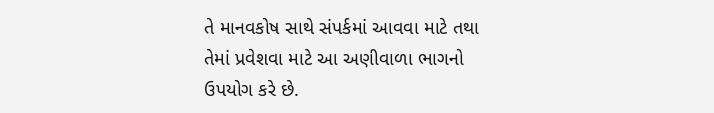તે માનવકોષ સાથે સંપર્કમાં આવવા માટે તથા તેમાં પ્રવેશવા માટે આ અણીવાળા ભાગનો ઉપયોગ કરે છે.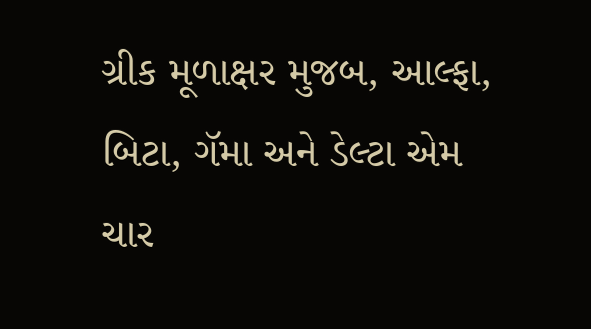ગ્રીક મૂળાક્ષર મુજબ, આલ્ફા, બિટા, ગૅમા અને ડેલ્ટા એમ ચાર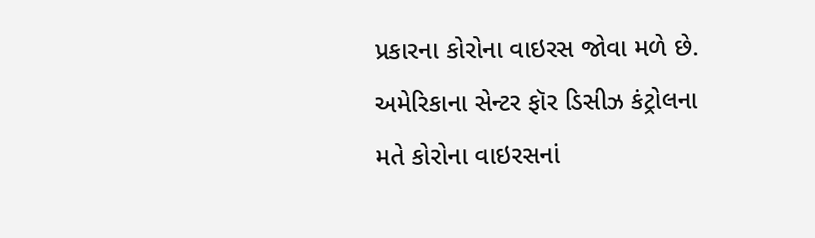પ્રકારના કોરોના વાઇરસ જોવા મળે છે.
અમેરિકાના સેન્ટર ફૉર ડિસીઝ કંટ્રોલના મતે કોરોના વાઇરસનાં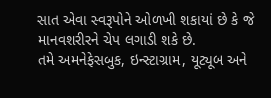સાત એવા સ્વરૂપોને ઓળખી શકાયાં છે કે જે માનવશરીરને ચેપ લગાડી શકે છે.
તમે અમનેફેસબુક, ઇન્સ્ટાગ્રામ, યૂટ્યૂબ અને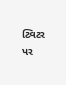ટ્વિટર પર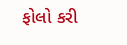ફોલો કરી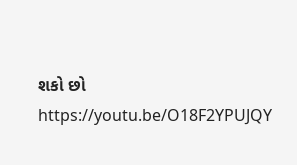શકો છો
https://youtu.be/O18F2YPUJQY